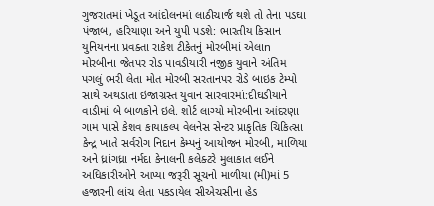ગુજરાતમાં ખેડૂત આંદોલનમાં લાઠીચાર્જ થશે તો તેના પડઘા પંજાબ, હરિયાણા અને યુપી પડશે: ભારતીય કિસાન યુનિયનના પ્રવક્તા રાકેશ ટીકેતનું મોરબીમાં એલાn મોરબીના જેતપર રોડ પાવડીયારી નજીક યુવાને અંતિમ પગલું ભરી લેતા મોત મોરબી સરતાનપર રોડે બાઇક ટેમ્પો સાથે અથડાતા ઇજાગ્રસ્ત યુવાન સારવારમાં:દીઘડીયાને વાડીમાં બે બાળકોને ઇલે. શોર્ટ લાગ્યો મોરબીના આંદરણા ગામ પાસે કેશવ કાયાકલ્પ વેલનેસ સેન્ટર પ્રાકૃતિક ચિકિત્સા કેન્દ્ર ખાતે સર્વરોગ નિદાન કેમ્પનું આયોજન મોરબી, માળિયા અને ધ્રાંગધ્રા નર્મદા કેનાલની કલેક્ટરે મુલાકાત લઈને અધિકારીઓને આપ્યા જરૂરી સૂચનો માળીયા (મી)માં 5 હજારની લાંચ લેતા પકડાયેલ સીએચસીના હેડ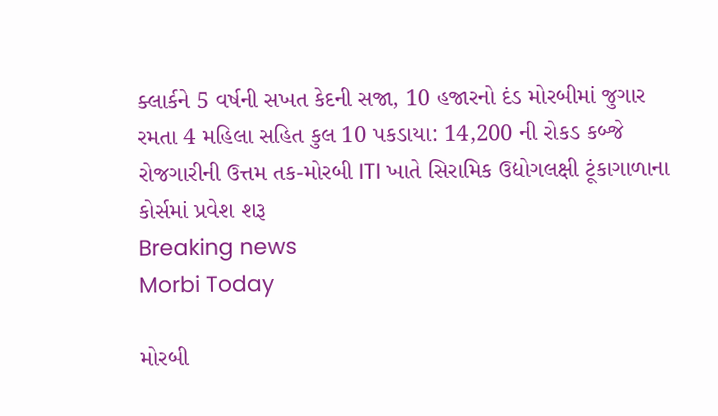ક્લાર્કને 5 વર્ષની સખત કેદની સજા, 10 હજારનો દંડ મોરબીમાં જુગાર રમતા 4 મહિલા સહિત કુલ 10 પકડાયા: 14,200 ની રોકડ કબ્જે રોજગારીની ઉત્તમ તક-મોરબી ITI ખાતે સિરામિક ઉદ્યોગલક્ષી ટૂંકાગાળાના કોર્સમાં પ્રવેશ શરૂ
Breaking news
Morbi Today

મોરબી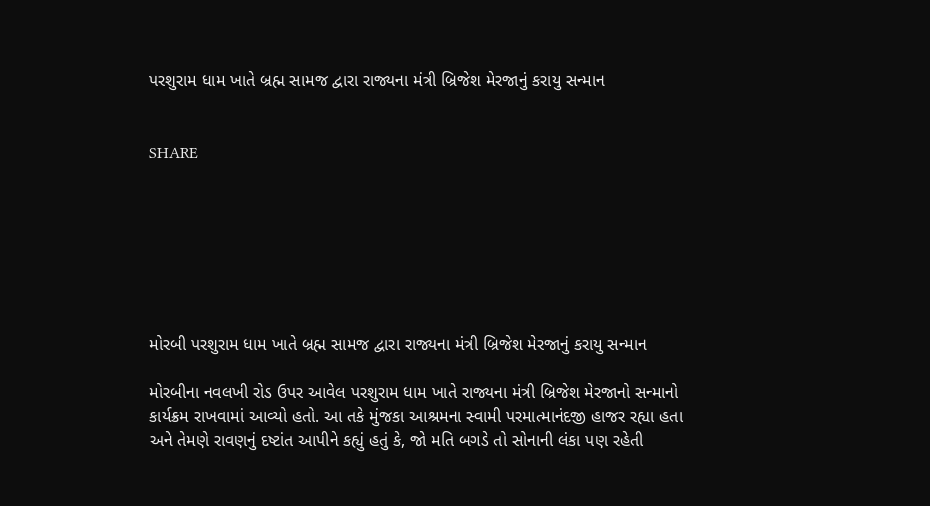પરશુરામ ધામ ખાતે બ્રહ્મ સામજ દ્વારા રાજ્યના મંત્રી બ્રિજેશ મેરજાનું કરાયુ સન્માન


SHARE







મોરબી પરશુરામ ધામ ખાતે બ્રહ્મ સામજ દ્વારા રાજ્યના મંત્રી બ્રિજેશ મેરજાનું કરાયુ સન્માન

મોરબીના નવલખી રોડ ઉપર આવેલ પરશુરામ ધામ ખાતે રાજ્યના મંત્રી બ્રિજેશ મેરજાનો સન્માનો કાર્યક્રમ રાખવામાં આવ્યો હતો. આ તકે મુંજકા આશ્રમના સ્વામી પરમાત્માનંદજી હાજર રહ્યા હતા અને તેમણે રાવણનું દષ્ટાંત આપીને કહ્યું હતું કે, જો મતિ બગડે તો સોનાની લંકા પણ રહેતી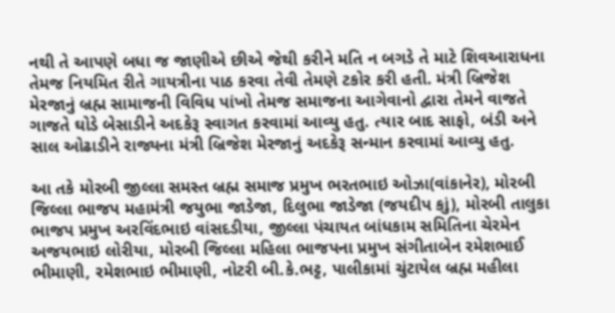નથી તે આપણે બધા જ જાણીએ છીએ જેથી કરીને મતિ ન બગડે તે માટે શિવઆરાધના તેમજ નિયમિત રીતે ગાયત્રીના પાઠ કરવા તેવી તેમણે ટકોર કરી હતી. મંત્રી બ્રિજેશ મેરજાનું બ્રહ્મ સામાજની વિવિધ પાંખો તેમજ સમાજના આગેવાનો દ્વારા તેમને વાજતે ગાજતે ઘોડે બેસાડીને અદકેરૂ સ્વાગત કરવામાં આવ્યુ હતુ. ત્યાર બાદ સાફો, બંડી અને સાલ ઓઢાડીને રાજ્યના મંત્રી બ્રિજેશ મેરજાનું અદકેરૂ સન્માન કરવામાં આવ્યુ હતુ.

આ તકે મોરબી જીલ્લા સમસ્ત બ્રહ્મ સમાજ પ્રમુખ ભરતભાઇ ઓઝા(વાંકાનેર), મોરબી જિલ્લા ભાજપ મહામંત્રી જયુભા જાડેજા, દિલુભા જાડેજા (જયદીપ કાું), મોરબી તાલુકા ભાજપ પ્રમુખ અરવિંદભાઇ વાંસદડીયા, જીલ્લા પંચાયત બાંધકામ સમિતિના ચેરમેન અજયભાઇ લોરીયા, મોરબી જિલ્લા મહિલા ભાજપના પ્રમુખ સંગીતાબેન રમેશભાઈ ભીમાણી, રમેશભાઇ ભીમાણી, નોટરી બી.કે.ભટ્ટ, પાલીકામાં ચુંટાયેલ બ્રહ્મ મહીલા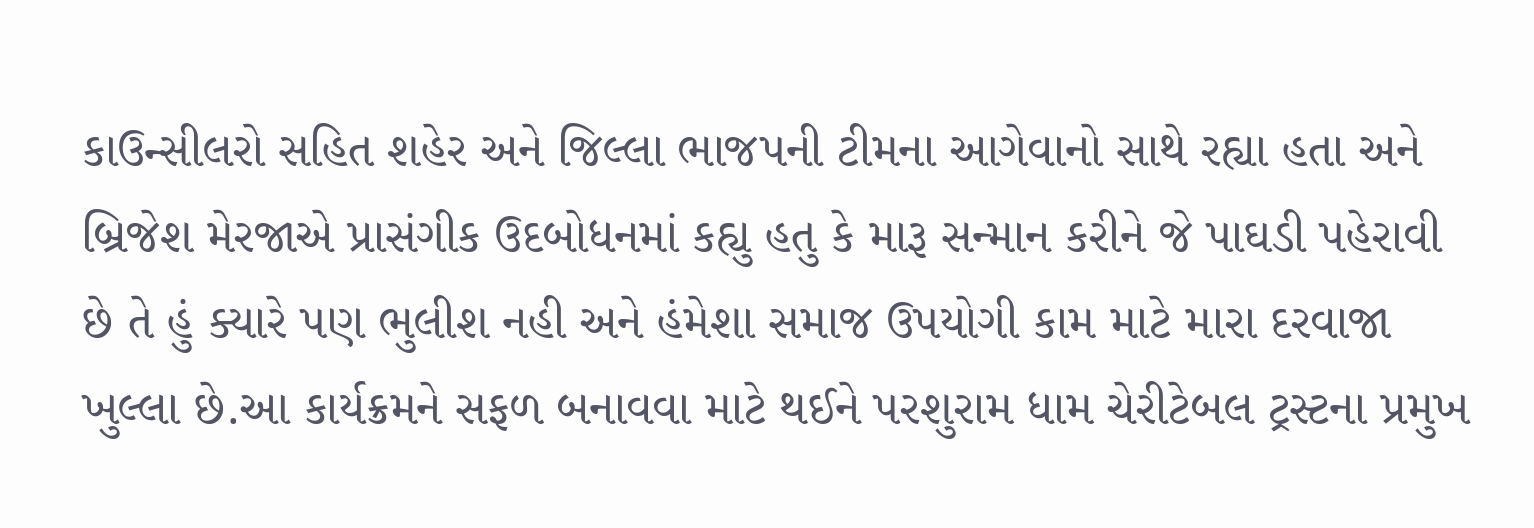કાઉન્સીલરો સહિત શહેર અને જિલ્લા ભાજપની ટીમના આગેવાનો સાથે રહ્યા હતા અને બ્રિજેશ મેરજાએ પ્રાસંગીક ઉદબોધનમાં કહ્યુ હતુ કે મારૂ સન્માન કરીને જે પાઘડી પહેરાવી છે તે હું ક્યારે પણ ભુલીશ નહી અને હંમેશા સમાજ ઉપયોગી કામ માટે મારા દરવાજા ખુલ્લા છે.આ કાર્યક્રમને સફળ બનાવવા માટે થઈને પરશુરામ ધામ ચેરીટેબલ ટ્રસ્ટના પ્રમુખ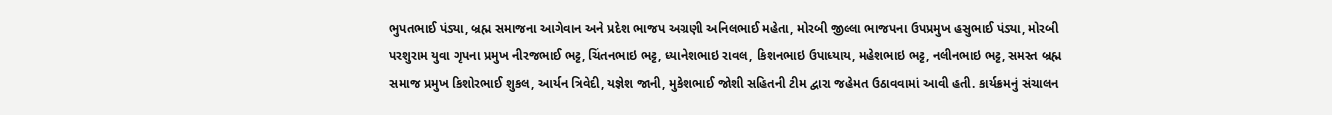ભુપતભાઈ પંડ્યા, બ્રહ્મ સમાજના આગેવાન અને પ્રદેશ ભાજપ અગ્રણી અનિલભાઈ મહેતા, મોરબી જીલ્લા ભાજપના ઉપપ્રમુખ હસુભાઈ પંડ્યા, મોરબી પરશુરામ યુવા ગૃપના પ્રમુખ નીરજભાઈ ભટ્ટ, ચિંતનભાઇ ભટ્ટ, ધ્યાનેશભાઇ રાવલ, કિશનભાઇ ઉપાધ્યાય, મહેશભાઇ ભટ્ટ, નલીનભાઇ ભટ્ટ, સમસ્ત બ્રહ્મ સમાજ પ્રમુખ કિશોરભાઈ શુકલ, આર્યન ત્રિવેદી, યજ્ઞેશ જાની, મુકેશભાઈ જોશી સહિતની ટીમ દ્વારા જહેમત ઉઠાવવામાં આવી હતી. કાર્યક્રમનું સંચાલન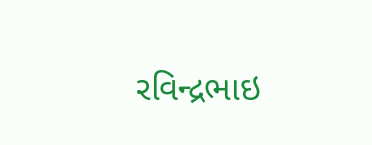રવિન્દ્રભાઇ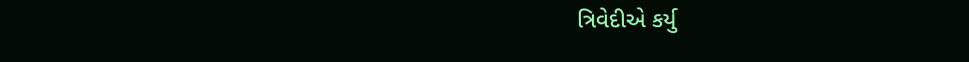ત્રિવેદીએ કર્યુ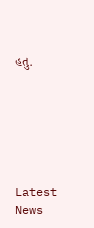હતુ.






Latest News